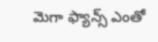మెగా ఫ్యాన్స్ ఎంతో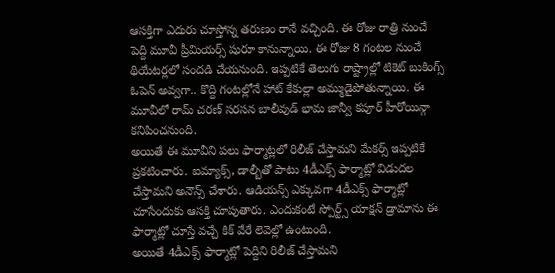ఆసక్తిగా ఎదురు చూస్తోన్న తరుణం రానే వచ్చింది. ఈ రోజు రాత్రి నుంచే పెద్ది మూవీ ప్రీమియర్స్ షురూ కానున్నాయి. ఈ రోజు 8 గంటల నుంచే థియేటర్లలో సందడి చేయనుంది. ఇప్పటికే తెలుగు రాష్ట్రాల్లో టికెట్ బుకింగ్స్ ఓపెన్ అవ్వగా.. కొద్ది గంటల్లోనే హాట్ కేకుల్లా అమ్ముడైపోతున్నాయి. ఈ మూవీలో రామ్ చరణ్ సరసన బాలీవుడ్ భామ జాన్వీ కపూర్ హీరోయిన్గా కనిపించనుంది.
అయితే ఈ మూవీని పలు ఫార్మాట్లలో రిలీజ్ చేస్తామని మేకర్స్ ఇప్పటికే ప్రకటించారు. ఐమ్యాక్స్, డాల్బీతో పాటు 4డీఎక్స్ ఫార్మాట్లో విడుదల చేస్తామని అనౌన్స్ చేశారు. ఆడియన్స్ ఎక్కువగా 4డీఎక్స్ ఫార్మాట్లో చూసేందుకు ఆసక్తి చూపుతారు. ఎందుకంటే స్పోర్ట్స్ యాక్షన్ డ్రామాను ఈ ఫార్మాట్లో చూస్తే వచ్చే కిక్ వేరే లెవెల్లో ఉంటుంది.
అయితే 4డీఎక్స్ ఫార్మాట్లో పెద్దిని రిలీజ్ చేస్తామని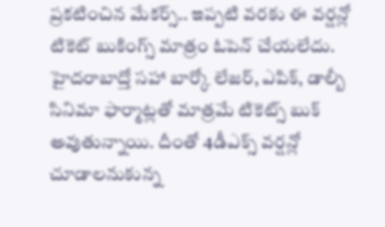ప్రకటించిన మేకర్స్.. ఇప్పటి వరకు ఈ వర్షన్లో టికెట్ బుకింగ్స్ మాత్రం ఓపెన్ చేయలేదు. హైదరాబాద్తో సహా బార్కో లేజర్, ఎపిక్, డాల్బీ సినిమా ఫార్మాట్లతో మాత్రమే టికెట్స్ బుక్ అవుతున్నాయి. దీంతో 4డీఎక్స్ వర్షన్లో చూడాలనుకున్న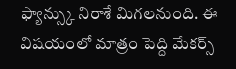ఫ్యాన్స్కు నిరాశే మిగలనుంది. ఈ విషయంలో మాత్రం పెద్ది మేకర్స్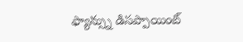ఫ్యాన్స్ను డిసప్పాయింట్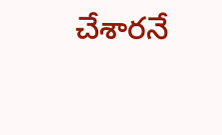చేశారనే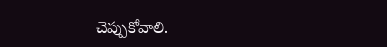చెప్పుకోవాలి.